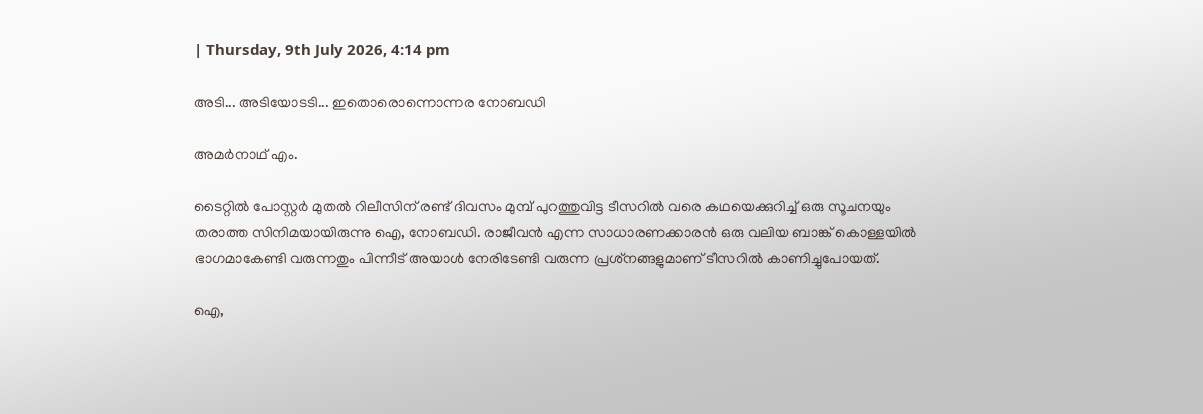| Thursday, 9th July 2026, 4:14 pm

അടി... അടിയോടടി... ഇതൊരൊന്നൊന്നര നോബഡി

അമര്‍നാഥ് എം.

ടൈറ്റില്‍ പോസ്റ്റര്‍ മുതല്‍ റിലീസിന് രണ്ട് ദിവസം മുമ്പ് പുറത്തുവിട്ട ടീസറില്‍ വരെ കഥയെക്കുറിച്ച് ഒരു സൂചനയും തരാത്ത സിനിമയായിരുന്നു ഐ, നോബഡി. രാജീവന്‍ എന്ന സാധാരണക്കാരന്‍ ഒരു വലിയ ബാങ്ക് കൊള്ളയില്‍ ഭാഗമാകേണ്ടി വരുന്നതും പിന്നീട് അയാള്‍ നേരിടേണ്ടി വരുന്ന പ്രശ്‌നങ്ങളുമാണ് ടീസറില്‍ കാണിച്ചുപോയത്.

ഐ,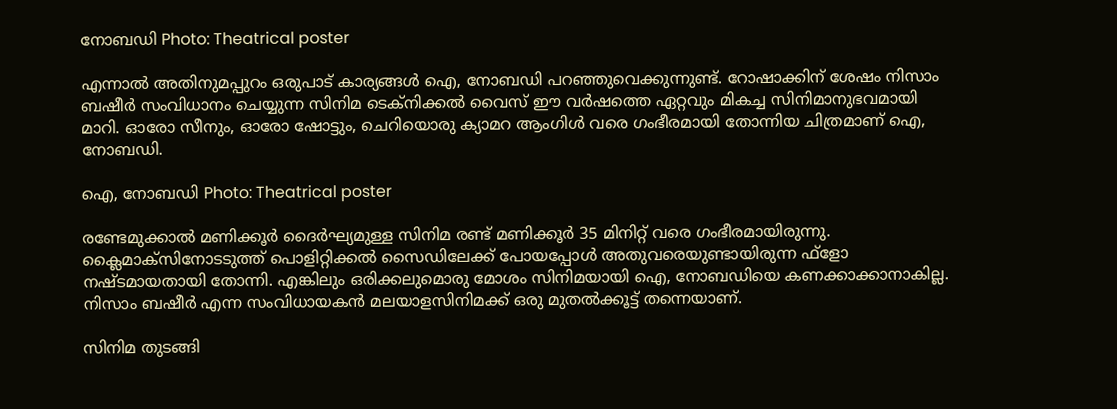നോബഡി Photo: Theatrical poster

എന്നാല്‍ അതിനുമപ്പുറം ഒരുപാട് കാര്യങ്ങള്‍ ഐ, നോബഡി പറഞ്ഞുവെക്കുന്നുണ്ട്. റോഷാക്കിന് ശേഷം നിസാം ബഷീര്‍ സംവിധാനം ചെയ്യുന്ന സിനിമ ടെക്‌നിക്കല്‍ വൈസ് ഈ വര്‍ഷത്തെ ഏറ്റവും മികച്ച സിനിമാനുഭവമായി മാറി. ഓരോ സീനും, ഓരോ ഷോട്ടും, ചെറിയൊരു ക്യാമറ ആംഗിള്‍ വരെ ഗംഭീരമായി തോന്നിയ ചിത്രമാണ് ഐ, നോബഡി.

ഐ, നോബഡി Photo: Theatrical poster

രണ്ടേമുക്കാല്‍ മണിക്കൂര്‍ ദൈര്‍ഘ്യമുള്ള സിനിമ രണ്ട് മണിക്കൂര്‍ 35 മിനിറ്റ് വരെ ഗംഭീരമായിരുന്നു. ക്ലൈമാക്‌സിനോടടുത്ത് പൊളിറ്റിക്കല്‍ സൈഡിലേക്ക് പോയപ്പോള്‍ അതുവരെയുണ്ടായിരുന്ന ഫ്‌ളോ നഷ്ടമായതായി തോന്നി. എങ്കിലും ഒരിക്കലുമൊരു മോശം സിനിമയായി ഐ, നോബഡിയെ കണക്കാക്കാനാകില്ല. നിസാം ബഷീര്‍ എന്ന സംവിധായകന്‍ മലയാളസിനിമക്ക് ഒരു മുതല്‍ക്കൂട്ട് തന്നെയാണ്.

സിനിമ തുടങ്ങി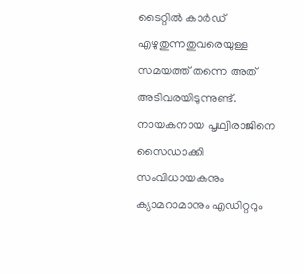ടൈറ്റില്‍ കാര്‍ഡ് എഴുതുന്നതുവരെയുള്ള സമയത്ത് തന്നെ അത് അടിവരയിടുന്നുണ്ട്. നായകനായ പൃഥ്വിരാജിനെ സൈഡാക്കി സംവിധായകനും ക്യാമറാമാനും എഡിറ്ററും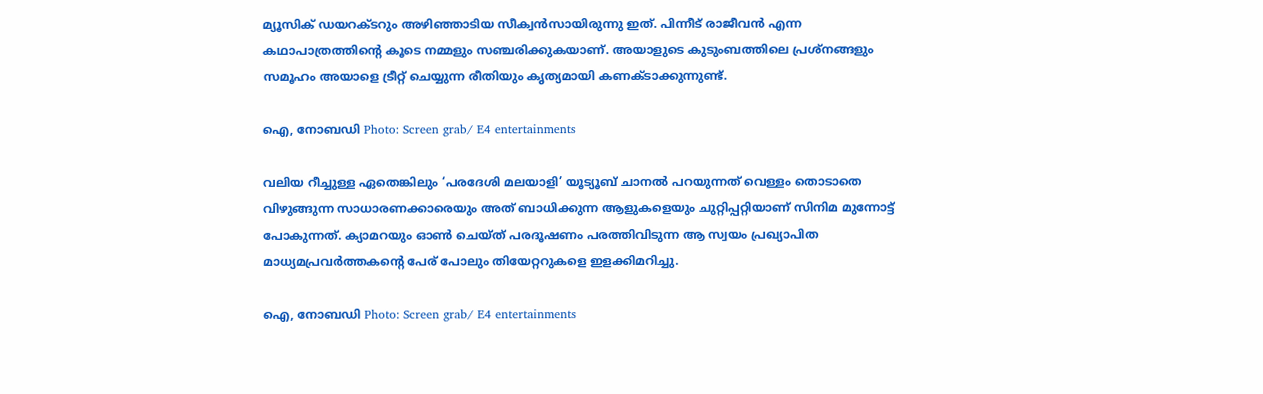മ്യൂസിക് ഡയറക്ടറും അഴിഞ്ഞാടിയ സീക്വന്‍സായിരുന്നു ഇത്. പിന്നീട് രാജീവന്‍ എന്ന കഥാപാത്രത്തിന്റെ കൂടെ നമ്മളും സഞ്ചരിക്കുകയാണ്. അയാളുടെ കുടുംബത്തിലെ പ്രശ്‌നങ്ങളും സമൂഹം അയാളെ ട്രീറ്റ് ചെയ്യുന്ന രീതിയും കൃത്യമായി കണക്ടാക്കുന്നുണ്ട്.

ഐ, നോബഡി Photo: Screen grab/ E4 entertainments

വലിയ റീച്ചുള്ള ഏതെങ്കിലും ‘പരദേശി മലയാളി’ യൂട്യൂബ് ചാനല്‍ പറയുന്നത് വെള്ളം തൊടാതെ വിഴുങ്ങുന്ന സാധാരണക്കാരെയും അത് ബാധിക്കുന്ന ആളുകളെയും ചുറ്റിപ്പറ്റിയാണ് സിനിമ മുന്നോട്ട് പോകുന്നത്. ക്യാമറയും ഓണ്‍ ചെയ്ത് പരദൂഷണം പരത്തിവിടുന്ന ആ സ്വയം പ്രഖ്യാപിത മാധ്യമപ്രവര്‍ത്തകന്റെ പേര് പോലും തിയേറ്ററുകളെ ഇളക്കിമറിച്ചു.

ഐ, നോബഡി Photo: Screen grab/ E4 entertainments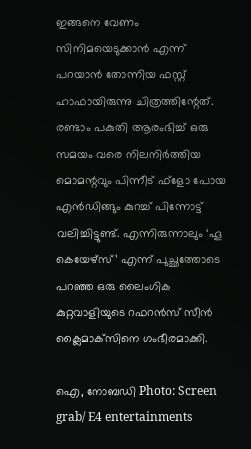ഇങ്ങനെ വേണം സിനിമയെടുക്കാന്‍ എന്ന് പറയാന്‍ തോന്നിയ ഫസ്റ്റ് ഹാഫായിരുന്നു ചിത്രത്തിന്റേത്. രണ്ടാം പകുതി ആരംഭിച്ച് ഒരു സമയം വരെ നിലനിര്‍ത്തിയ മൊമന്റവും പിന്നീട് ഫ്‌ളോ പോയ എന്‍ഡിങ്ങും കുറച്ച് പിന്നോട്ട് വലിച്ചിട്ടുണ്ട്. എന്നിരുന്നാലും ‘ഹൂ കെയേഴ്‌സ്’ എന്ന് പുച്ഛത്തോടെ പറഞ്ഞ ഒരു ലൈംഗിക കുറ്റവാളിയുടെ റഫറന്‍സ് സീന്‍ ക്ലൈമാക്‌സിനെ ഗംഭീരമാക്കി.

ഐ, നോബഡി Photo: Screen grab/ E4 entertainments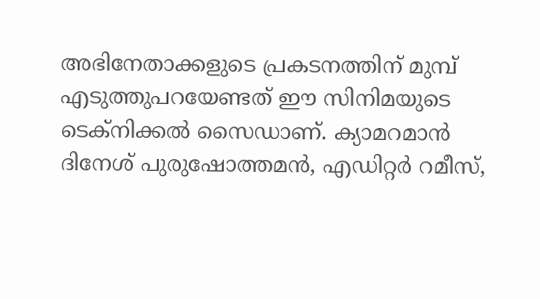അഭിനേതാക്കളുടെ പ്രകടനത്തിന് മുമ്പ് എടുത്തുപറയേണ്ടത് ഈ സിനിമയുടെ ടെക്‌നിക്കല്‍ സൈഡാണ്. ക്യാമറമാന്‍ ദിനേശ് പുരുഷോത്തമന്‍, എഡിറ്റര്‍ റമീസ്,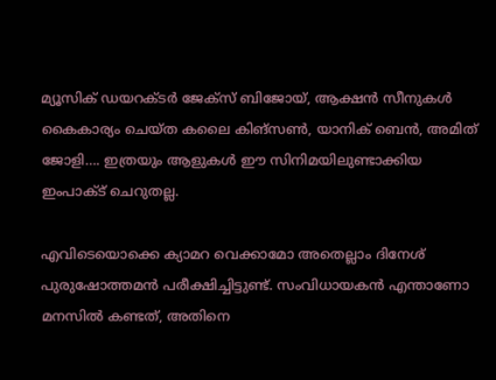മ്യൂസിക് ഡയറക്ടര്‍ ജേക്‌സ് ബിജോയ്, ആക്ഷന്‍ സീനുകള്‍ കൈകാര്യം ചെയ്ത കലൈ കിങ്‌സണ്‍, യാനിക് ബെന്‍, അമിത് ജോളി…. ഇത്രയും ആളുകള്‍ ഈ സിനിമയിലുണ്ടാക്കിയ ഇംപാക്ട് ചെറുതല്ല.

എവിടെയൊക്കെ ക്യാമറ വെക്കാമോ അതെല്ലാം ദിനേശ് പുരുഷോത്തമന്‍ പരീക്ഷിച്ചിട്ടുണ്ട്. സംവിധായകന്‍ എന്താണോ മനസില്‍ കണ്ടത്, അതിനെ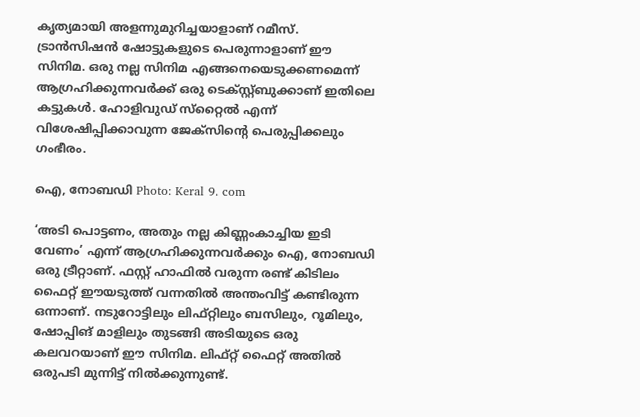കൃത്യമായി അളന്നുമുറിച്ചയാളാണ് റമീസ്. ട്രാന്‍സിഷന്‍ ഷോട്ടുകളുടെ പെരുന്നാളാണ് ഈ സിനിമ. ഒരു നല്ല സിനിമ എങ്ങനെയെടുക്കണമെന്ന് ആഗ്രഹിക്കുന്നവര്‍ക്ക് ഒരു ടെക്സ്റ്റ്ബുക്കാണ് ഇതിലെ കട്ടുകള്‍. ഹോളിവുഡ് സ്‌റ്റൈല്‍ എന്ന് വിശേഷിപ്പിക്കാവുന്ന ജേക്‌സിന്റെ പെരുപ്പിക്കലും ഗംഭീരം.

ഐ, നോബഡി Photo: Keral 9. com

‘അടി പൊട്ടണം, അതും നല്ല കിണ്ണംകാച്ചിയ ഇടി വേണം’ എന്ന് ആഗ്രഹിക്കുന്നവര്‍ക്കും ഐ, നോബഡി ഒരു ട്രീറ്റാണ്. ഫസ്റ്റ് ഹാഫില്‍ വരുന്ന രണ്ട് കിടിലം ഫൈറ്റ് ഈയടുത്ത് വന്നതില്‍ അന്തംവിട്ട് കണ്ടിരുന്ന ഒന്നാണ്. നടുറോട്ടിലും ലിഫ്റ്റിലും ബസിലും, റൂമിലും, ഷോപ്പിങ് മാളിലും തുടങ്ങി അടിയുടെ ഒരു കലവറയാണ് ഈ സിനിമ. ലിഫ്റ്റ് ഫൈറ്റ് അതില്‍ ഒരുപടി മുന്നിട്ട് നില്‍ക്കുന്നുണ്ട്.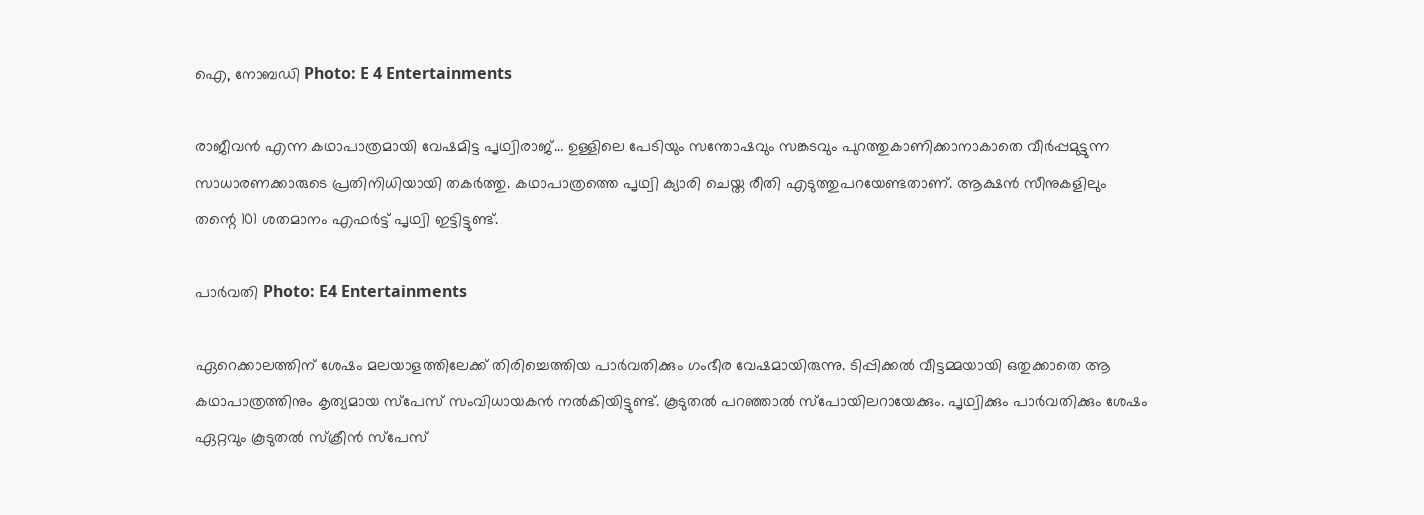ഐ, നോബഡി Photo: E 4 Entertainments

രാജീവന്‍ എന്ന കഥാപാത്രമായി വേഷമിട്ട പൃഥ്വിരാജ്… ഉള്ളിലെ പേടിയും സന്തോഷവും സങ്കടവും പുറത്തുകാണിക്കാനാകാതെ വീര്‍പ്പമുട്ടുന്ന സാധാരണക്കാരുടെ പ്രതിനിധിയായി തകര്‍ത്തു. കഥാപാത്രത്തെ പൃഥ്വി ക്യാരി ചെയ്ത രീതി എടുത്തുപറയേണ്ടതാണ്. ആക്ഷന്‍ സീനുകളിലും തന്റെ 101 ശതമാനം എഫര്‍ട്ട് പൃഥ്വി ഇട്ടിട്ടുണ്ട്.

പാര്‍വതി Photo: E4 Entertainments

ഏറെക്കാലത്തിന് ശേഷം മലയാളത്തിലേക്ക് തിരിച്ചെത്തിയ പാര്‍വതിക്കും ഗംഭീര വേഷമായിരുന്നു. ടിപ്പിക്കല്‍ വീട്ടമ്മയായി ഒതുക്കാതെ ആ കഥാപാത്രത്തിനും കൃത്യമായ സ്‌പേസ് സംവിധായകന്‍ നല്‍കിയിട്ടുണ്ട്. കൂടുതല്‍ പറഞ്ഞാല്‍ സ്‌പോയിലറായേക്കും. പൃഥ്വിക്കും പാര്‍വതിക്കും ശേഷം ഏറ്റവും കൂടുതല്‍ സ്‌ക്രീന്‍ സ്‌പേസ്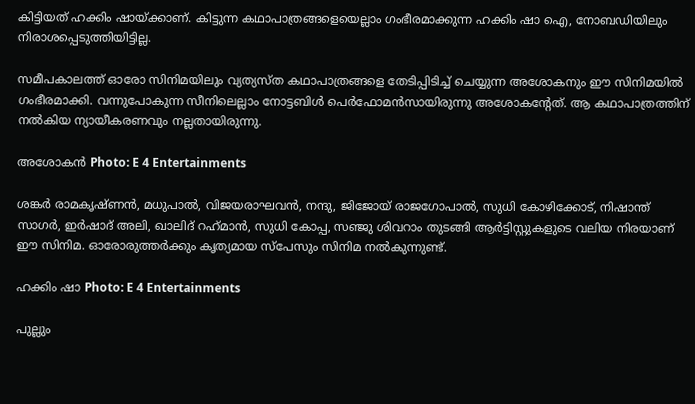കിട്ടിയത് ഹക്കിം ഷായ്ക്കാണ്. കിട്ടുന്ന കഥാപാത്രങ്ങളെയെല്ലാം ഗംഭീരമാക്കുന്ന ഹക്കിം ഷാ ഐ, നോബഡിയിലും നിരാശപ്പെടുത്തിയിട്ടില്ല.

സമീപകാലത്ത് ഓരോ സിനിമയിലും വ്യത്യസ്ത കഥാപാത്രങ്ങളെ തേടിപ്പിടിച്ച് ചെയ്യുന്ന അശോകനും ഈ സിനിമയില്‍ ഗംഭീരമാക്കി. വന്നുപോകുന്ന സീനിലെല്ലാം നോട്ടബിള്‍ പെര്‍ഫോമന്‍സായിരുന്നു അശോകന്റേത്. ആ കഥാപാത്രത്തിന് നല്‍കിയ ന്യായീകരണവും നല്ലതായിരുന്നു.

അശോകന്‍ Photo: E 4 Entertainments

ശങ്കര്‍ രാമകൃഷ്ണന്‍, മധുപാല്‍, വിജയരാഘവന്‍, നന്ദു, ജിജോയ് രാജഗോപാല്‍, സുധി കോഴിക്കോട്, നിഷാന്ത് സാഗര്‍, ഇര്‍ഷാദ് അലി, ഖാലിദ് റഹ്‌മാന്‍, സുധി കോപ്പ, സഞ്ജു ശിവറാം തുടങ്ങി ആര്‍ട്ടിസ്റ്റുകളുടെ വലിയ നിരയാണ് ഈ സിനിമ. ഓരോരുത്തര്‍ക്കും കൃത്യമായ സ്‌പേസും സിനിമ നല്‍കുന്നുണ്ട്.

ഹക്കിം ഷാ Photo: E 4 Entertainments

പുല്ലും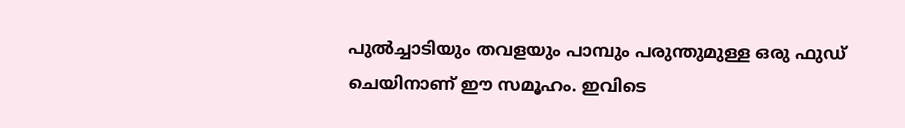പുല്‍ച്ചാടിയും തവളയും പാമ്പും പരുന്തുമുള്ള ഒരു ഫുഡ് ചെയിനാണ് ഈ സമൂഹം. ഇവിടെ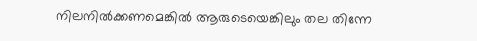നിലനില്‍ക്കണമെങ്കില്‍ ആരുടെയെങ്കിലും തല തിന്നേ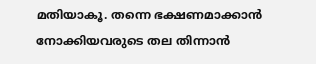മതിയാകൂ. തന്നെ ഭക്ഷണമാക്കാന്‍ നോക്കിയവരുടെ തല തിന്നാന്‍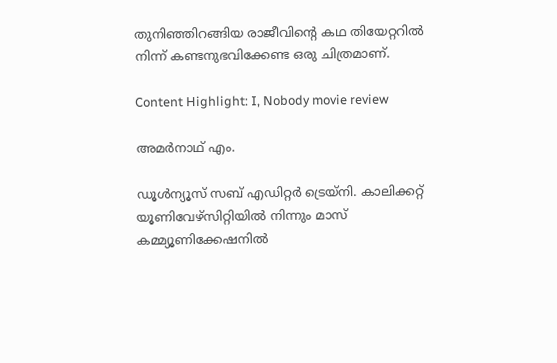തുനിഞ്ഞിറങ്ങിയ രാജീവിന്റെ കഥ തിയേറ്ററില്‍ നിന്ന് കണ്ടനുഭവിക്കേണ്ട ഒരു ചിത്രമാണ്.

Content Highlight: I, Nobody movie review

അമര്‍നാഥ് എം.

ഡൂള്‍ന്യൂസ് സബ് എഡിറ്റര്‍ ട്രെയ്‌നി. കാലിക്കറ്റ് യൂണിവേഴ്‌സിറ്റിയില്‍ നിന്നും മാസ് കമ്മ്യൂണിക്കേഷനില്‍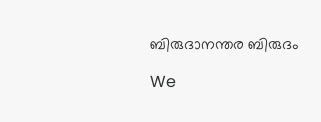ബിരുദാനന്തര ബിരുദം

We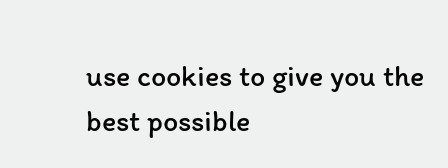use cookies to give you the best possible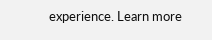experience. Learn more